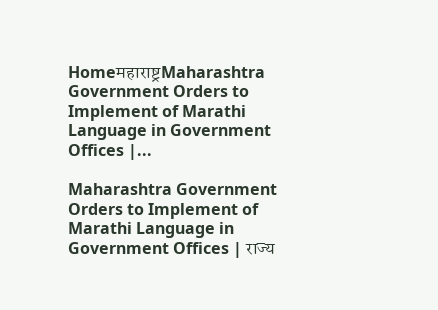Homeमहाराष्ट्रMaharashtra Government Orders to Implement of Marathi Language in Government Offices |...

Maharashtra Government Orders to Implement of Marathi Language in Government Offices | राज्य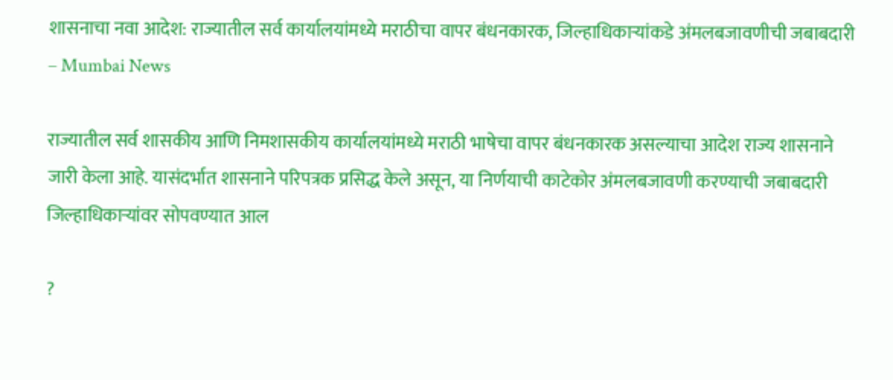शासनाचा नवा आदेश: राज्यातील सर्व कार्यालयांमध्ये मराठीचा वापर बंधनकारक, जिल्हाधिकाऱ्यांकडे अंमलबजावणीची जबाबदारी – Mumbai News

राज्यातील सर्व शासकीय आणि निमशासकीय कार्यालयांमध्ये मराठी भाषेचा वापर बंधनकारक असल्याचा आदेश राज्य शासनाने जारी केला आहे. यासंदर्भात शासनाने परिपत्रक प्रसिद्ध केले असून, या निर्णयाची काटेकोर अंमलबजावणी करण्याची जबाबदारी जिल्हाधिकाऱ्यांवर सोपवण्यात आल

?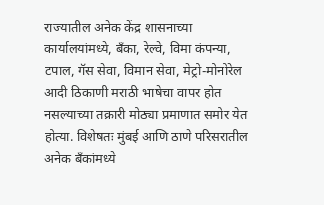राज्यातील अनेक केंद्र शासनाच्या कार्यालयांमध्ये, बँका, रेल्वे, विमा कंपन्या, टपाल, गॅस सेवा, विमान सेवा, मेट्रो-मोनोरेल आदी ठिकाणी मराठी भाषेचा वापर होत नसल्याच्या तक्रारी मोठ्या प्रमाणात समोर येत होत्या. विशेषतः मुंबई आणि ठाणे परिसरातील अनेक बँकांमध्ये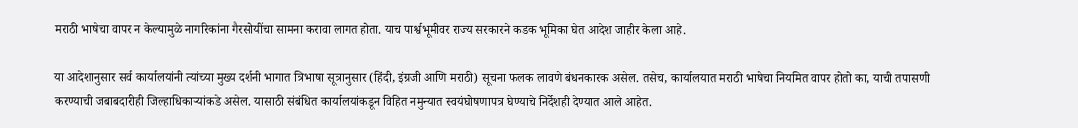मराठी भाषेचा वापर न केल्यामुळे नागरिकांना गैरसोयींचा सामना करावा लागत होता. याच पार्श्वभूमीवर राज्य सरकारने कडक भूमिका घेत आदेश जाहीर केला आहे.

या आदेशानुसार सर्व कार्यालयांनी त्यांच्या मुख्य दर्शनी भागात त्रिभाषा सूत्रानुसार (हिंदी, इंग्रजी आणि मराठी) सूचना फलक लावणे बंधनकारक असेल. तसेच, कार्यालयात मराठी भाषेचा नियमित वापर होतो का, याची तपासणी करण्याची जबाबदारीही जिल्हाधिकाऱ्यांकडे असेल. यासाठी संबंधित कार्यालयांकडून विहित नमुन्यात स्वयंघोषणापत्र घेण्याचे निर्देशही देण्यात आले आहेत.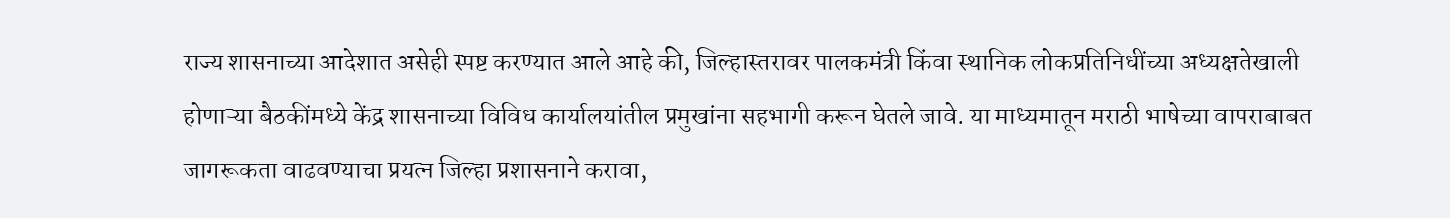राज्य शासनाच्या आदेशात असेही स्पष्ट करण्यात आले आहे की, जिल्हास्तरावर पालकमंत्री किंवा स्थानिक लोकप्रतिनिधींच्या अध्यक्षतेखाली होणाऱ्या बैठकींमध्ये केंद्र शासनाच्या विविध कार्यालयांतील प्रमुखांना सहभागी करून घेतले जावे. या माध्यमातून मराठी भाषेच्या वापराबाबत जागरूकता वाढवण्याचा प्रयत्न जिल्हा प्रशासनाने करावा,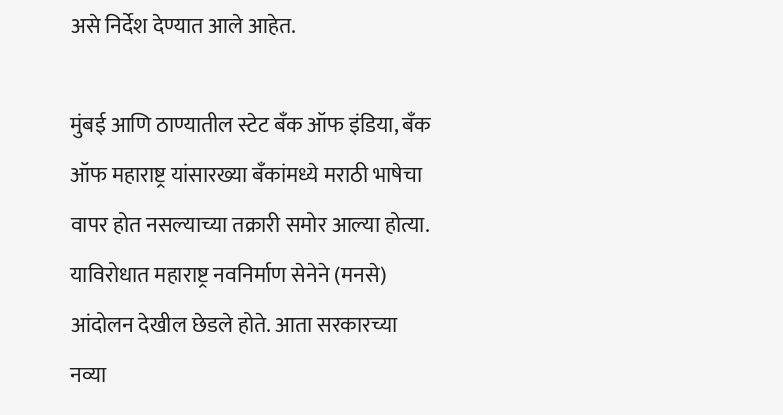असे निर्देश देण्यात आले आहेत.

मुंबई आणि ठाण्यातील स्टेट बँक ऑफ इंडिया, बँक ऑफ महाराष्ट्र यांसारख्या बँकांमध्ये मराठी भाषेचा वापर होत नसल्याच्या तक्रारी समोर आल्या होत्या. याविरोधात महाराष्ट्र नवनिर्माण सेनेने (मनसे) आंदोलन देखील छेडले होते. आता सरकारच्या नव्या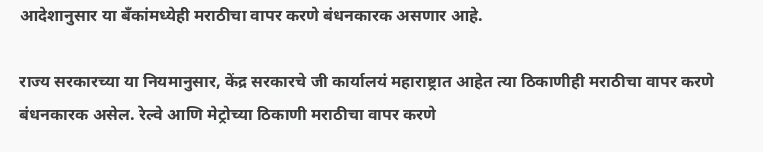आदेशानुसार या बँकांमध्येही मराठीचा वापर करणे बंधनकारक असणार आहे.

राज्य सरकारच्या या नियमानुसार, केंद्र सरकारचे जी कार्यालयं महाराष्ट्रात आहेत त्या ठिकाणीही मराठीचा वापर करणे बंधनकारक असेल. रेल्वे आणि मेट्रोच्या ठिकाणी मराठीचा वापर करणे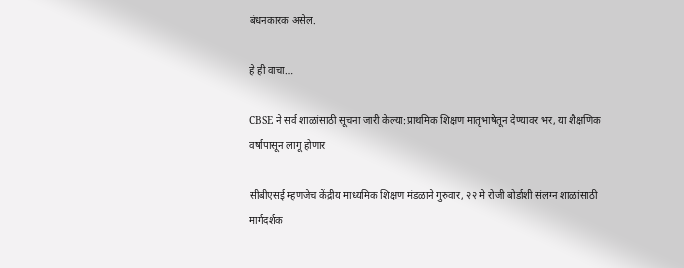बंधनकारक असेल.

हे ही वाचा…

CBSE ने सर्व शाळांसाठी सूचना जारी केल्या:प्राथमिक शिक्षण मातृभाषेतून देण्यावर भर, या शैक्षणिक वर्षापासून लागू होणार

सीबीएसई म्हणजेच केंद्रीय माध्यमिक शिक्षण मंडळाने गुरुवार, २२ मे रोजी बोर्डाशी संलग्न शाळांसाठी मार्गदर्शक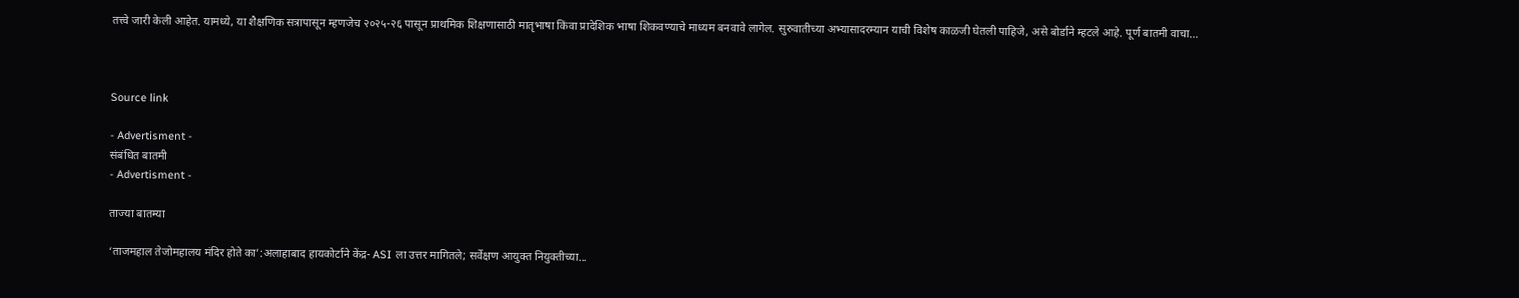तत्त्वे जारी केली आहेत. यामध्ये, या शैक्षणिक सत्रापासून म्हणजेच २०२५-२६ पासून प्राथमिक शिक्षणासाठी मातृभाषा किंवा प्रादेशिक भाषा शिकवण्याचे माध्यम बनवावे लागेल. सुरुवातीच्या अभ्यासादरम्यान याची विशेष काळजी घेतली पाहिजे, असे बोर्डाने म्हटले आहे. पूर्ण बातमी वाचा…



Source link

- Advertisment -
संबंधित बातमी
- Advertisment -

ताज्या बातम्या

‘ताजमहाल तेजोमहालय मंदिर होते का’:अलाहाबाद हायकोर्टाने केंद्र- ASI ला उत्तर मागितले; सर्वेक्षण आयुक्त नियुक्तीच्या...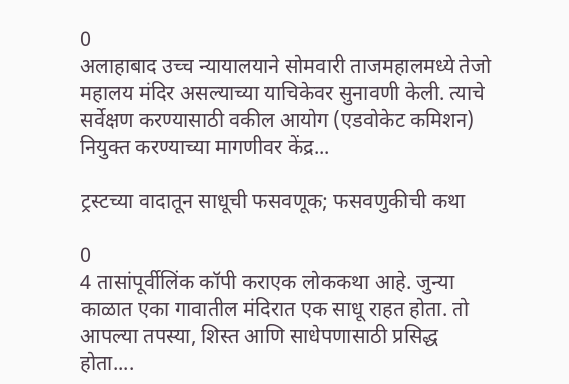0
अलाहाबाद उच्च न्यायालयाने सोमवारी ताजमहालमध्ये तेजो महालय मंदिर असल्याच्या याचिकेवर सुनावणी केली. त्याचे सर्वेक्षण करण्यासाठी वकील आयोग (एडवोकेट कमिशन) नियुक्त करण्याच्या मागणीवर केंद्र...

ट्रस्टच्या वादातून साधूची फसवणूक; फसवणुकीची कथा

0
4 तासांपूर्वीलिंक कॉपी कराएक लोककथा आहे. जुन्या काळात एका गावातील मंदिरात एक साधू राहत होता. तो आपल्या तपस्या, शिस्त आणि साधेपणासाठी प्रसिद्ध होता....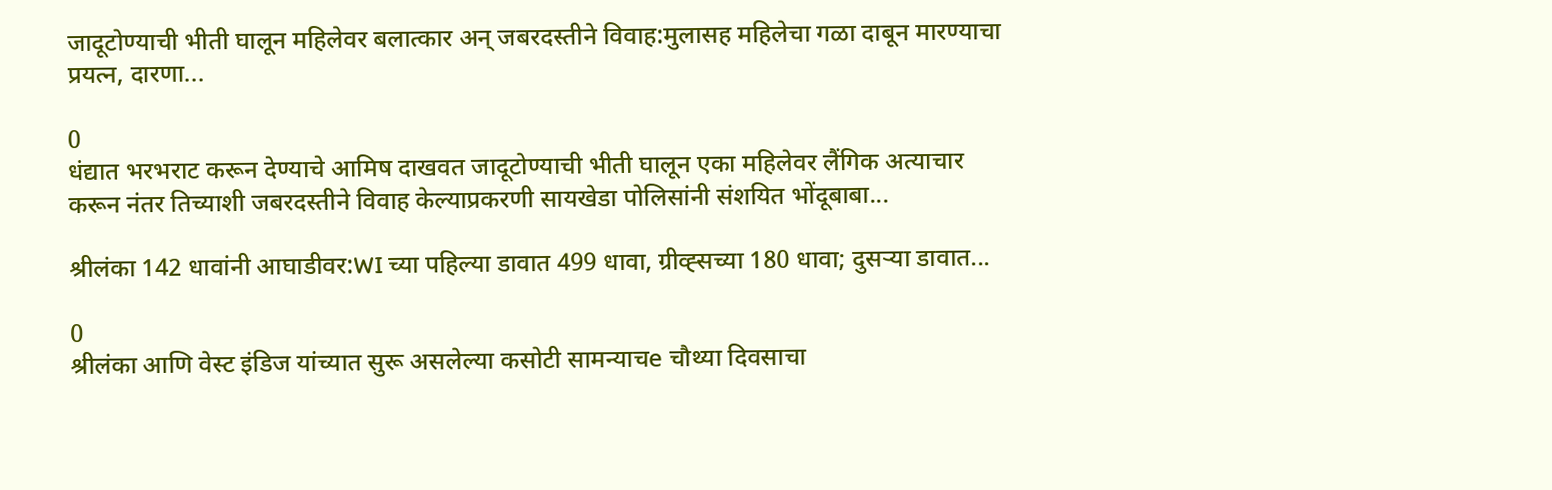जादूटोण्याची भीती घालून महिलेवर बलात्कार अन् जबरदस्तीने विवाह:मुलासह महिलेचा गळा दाबून मारण्याचा प्रयत्न, दारणा...

0
धंद्यात भरभराट करून देण्याचे आमिष दाखवत जादूटोण्याची भीती घालून एका महिलेवर लैंगिक अत्याचार करून नंतर तिच्याशी जबरदस्तीने विवाह केल्याप्रकरणी सायखेडा पोलिसांनी संशयित भोंदूबाबा...

श्रीलंका 142 धावांनी आघाडीवर:WI च्या पहिल्या डावात 499 धावा, ग्रीव्ह्सच्या 180 धावा; दुसऱ्या डावात...

0
श्रीलंका आणि वेस्ट इंडिज यांच्यात सुरू असलेल्या कसोटी सामन्याचe चौथ्या दिवसाचा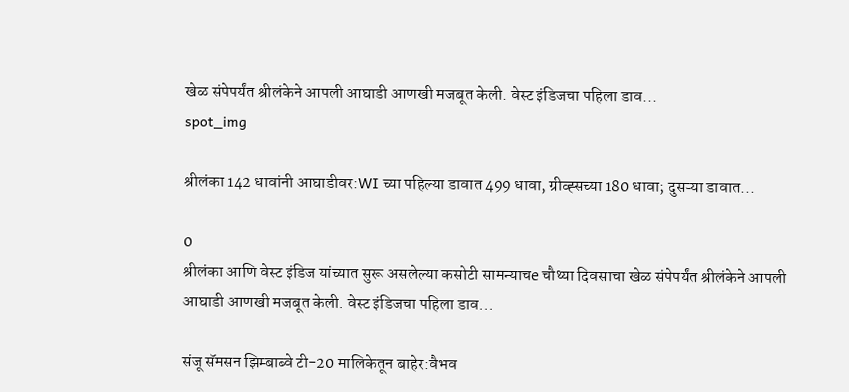खेळ संपेपर्यंत श्रीलंकेने आपली आघाडी आणखी मजबूत केली. वेस्ट इंडिजचा पहिला डाव...
spot_img

श्रीलंका 142 धावांनी आघाडीवर:WI च्या पहिल्या डावात 499 धावा, ग्रीव्ह्सच्या 180 धावा; दुसऱ्या डावात...

0
श्रीलंका आणि वेस्ट इंडिज यांच्यात सुरू असलेल्या कसोटी सामन्याचe चौथ्या दिवसाचा खेळ संपेपर्यंत श्रीलंकेने आपली आघाडी आणखी मजबूत केली. वेस्ट इंडिजचा पहिला डाव...

संजू सॅमसन झिम्बाब्वे टी-20 मालिकेतून बाहेर:वैभव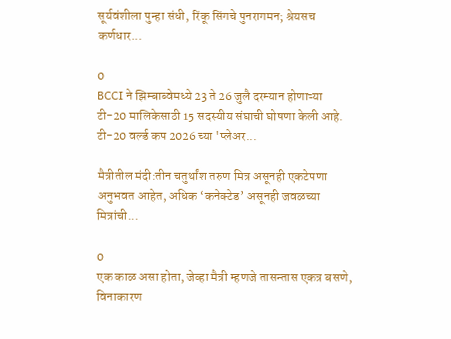सूर्यवंशीला पुन्हा संधी, रिंकू सिंगचे पुनरागमन; श्रेयसच कर्णधार...

0
BCCI ने झिम्बाब्वेमध्ये 23 ते 26 जुलै दरम्यान होणाऱ्या टी-20 मालिकेसाठी 15 सदस्यीय संघाची घोषणा केली आहे. टी-20 वर्ल्ड कप 2026 च्या 'प्लेअर...

मैत्रीतील मंदी:तीन चतुर्थांश तरुण मित्र असूनही एकटेपणा अनुभवत आहेत, अधिक ‘कनेक्टेड’ असूनही जवळच्या मित्रांची...

0
एक काळ असा होता, जेव्हा मैत्री म्हणजे तासन्तास एकत्र बसणे, विनाकारण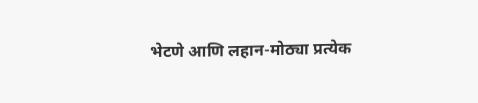भेटणे आणि लहान-मोठ्या प्रत्येक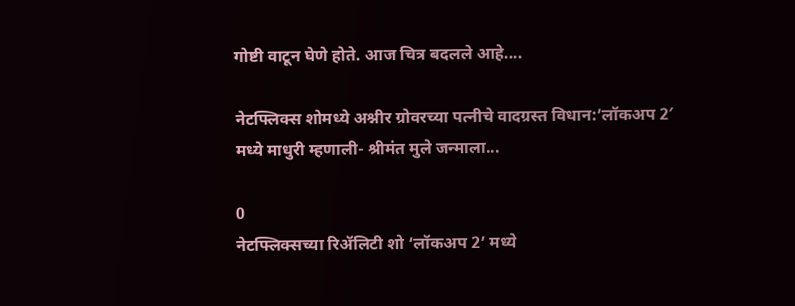गोष्टी वाटून घेणे होते. आज चित्र बदलले आहे....

नेटफ्लिक्स शोमध्ये अश्नीर ग्रोवरच्या पत्नीचे वादग्रस्त विधान:’लॉकअप 2′ मध्ये माधुरी म्हणाली- श्रीमंत मुले जन्माला...

0
नेटफ्लिक्सच्या रिॲलिटी शो ‘लॉकअप 2’ मध्ये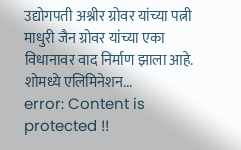उद्योगपती अश्नीर ग्रोवर यांच्या पत्नी माधुरी जैन ग्रोवर यांच्या एका विधानावर वाद निर्माण झाला आहे. शोमध्ये एलिमिनेशन...
error: Content is protected !!